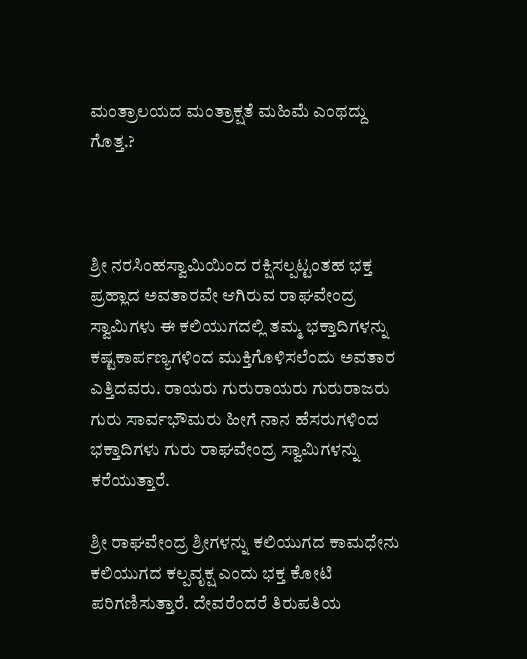ಮಂತ್ರಾಲಯದ ಮಂತ್ರಾಕ್ಷತೆ ಮಹಿಮೆ ಎಂಥದ್ದು ಗೊತ್ತ.?



ಶ್ರೀ ನರಸಿಂಹಸ್ವಾಮಿಯಿಂದ ರಕ್ಷಿಸಲ್ಪಟ್ಟಂತಹ ಭಕ್ತ ಪ್ರಹ್ಲಾದ ಅವತಾರವೇ ಆಗಿರುವ ರಾಘವೇಂದ್ರ ಸ್ವಾಮಿಗಳು ಈ ಕಲಿಯುಗದಲ್ಲಿ ತಮ್ಮ ಭಕ್ತಾದಿಗಳನ್ನು ಕಷ್ಟಕಾರ್ಪಣ್ಯಗಳಿಂದ ಮುಕ್ತಿಗೊಳಿಸಲೆಂದು ಅವತಾರ ಎತ್ತಿದವರು. ರಾಯರು ಗುರುರಾಯರು ಗುರುರಾಜರು ಗುರು ಸಾರ್ವಭೌಮರು ಹೀಗೆ ನಾನ ಹೆಸರುಗಳಿಂದ ಭಕ್ತಾದಿಗಳು ಗುರು ರಾಘವೇಂದ್ರ ಸ್ವಾಮಿಗಳನ್ನು ಕರೆಯುತ್ತಾರೆ.

ಶ್ರೀ ರಾಘವೇಂದ್ರ ಶ್ರೀಗಳನ್ನು ಕಲಿಯುಗದ ಕಾಮಧೇನು ಕಲಿಯುಗದ ಕಲ್ಪವೃಕ್ಷ ಎಂದು ಭಕ್ತ ಕೋಟಿ ಪರಿಗಣಿಸುತ್ತಾರೆ. ದೇವರೆಂದರೆ ತಿರುಪತಿಯ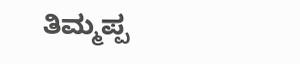ತಿಮ್ಮಪ್ಪ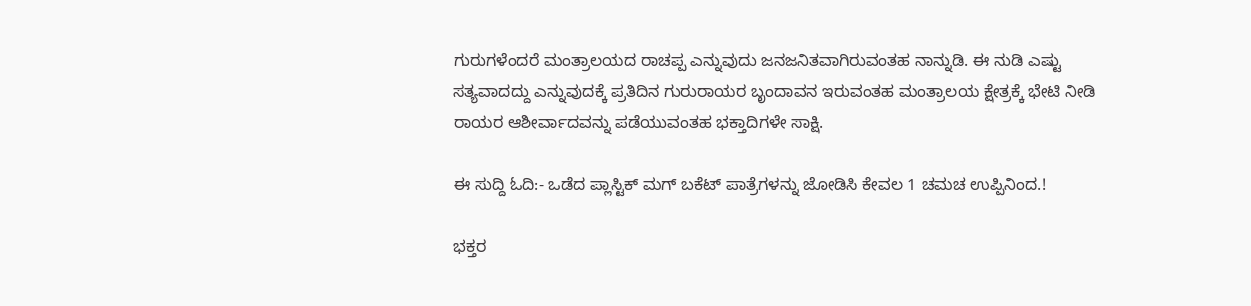ಗುರುಗಳೆಂದರೆ ಮಂತ್ರಾಲಯದ ರಾಚಪ್ಪ ಎನ್ನುವುದು ಜನಜನಿತವಾಗಿರುವಂತಹ ನಾನ್ನುಡಿ. ಈ ನುಡಿ ಎಷ್ಟು ಸತ್ಯವಾದದ್ದು ಎನ್ನುವುದಕ್ಕೆ ಪ್ರತಿದಿನ ಗುರುರಾಯರ ಬೃಂದಾವನ ಇರುವಂತಹ ಮಂತ್ರಾಲಯ ಕ್ಷೇತ್ರಕ್ಕೆ ಭೇಟಿ ನೀಡಿ ರಾಯರ ಆಶೀರ್ವಾದವನ್ನು ಪಡೆಯುವಂತಹ ಭಕ್ತಾದಿಗಳೇ ಸಾಕ್ಷಿ.

ಈ ಸುದ್ದಿ ಓದಿ:- ಒಡೆದ ಪ್ಲಾಸ್ಟಿಕ್ ಮಗ್ ಬಕೆಟ್ ಪಾತ್ರೆಗಳನ್ನು ಜೋಡಿಸಿ ಕೇವಲ 1 ಚಮಚ ಉಪ್ಪಿನಿಂದ.!

ಭಕ್ತರ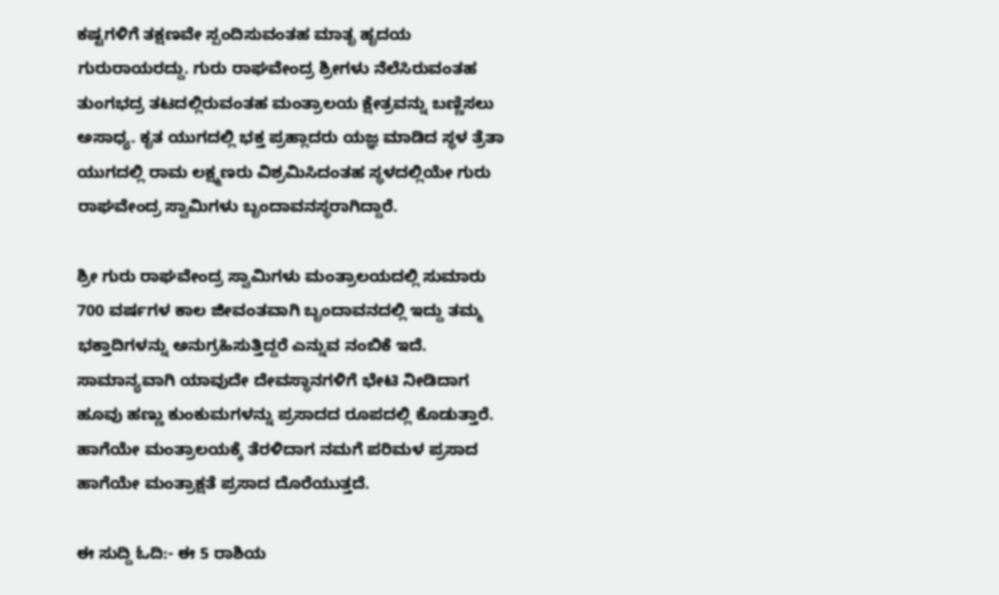ಕಷ್ಟಗಳಿಗೆ ತಕ್ಷಣವೇ ಸ್ಪಂದಿಸುವಂತಹ ಮಾತೃ ಹೃದಯ ಗುರುರಾಯರದ್ದು. ಗುರು ರಾಘವೇಂದ್ರ ಶ್ರೀಗಳು ನೆಲೆಸಿರುವಂತಹ ತುಂಗಭದ್ರ ತಟದಲ್ಲಿರುವಂತಹ ಮಂತ್ರಾಲಯ ಕ್ಷೇತ್ರವನ್ನು ಬಣ್ಣಿಸಲು ಅಸಾಧ್ಯ. ಕೃತ ಯುಗದಲ್ಲಿ ಭಕ್ತ ಪ್ರಹ್ಲಾದರು ಯಜ್ಞ ಮಾಡಿದ ಸ್ಥಳ ತ್ರೆತಾ ಯುಗದಲ್ಲಿ ರಾಮ ಲಕ್ಷ್ಮಣರು ವಿಶ್ರಮಿಸಿದಂತಹ ಸ್ಥಳದಲ್ಲಿಯೇ ಗುರು ರಾಘವೇಂದ್ರ ಸ್ವಾಮಿಗಳು ಬೃಂದಾವನಸ್ಥರಾಗಿದ್ದಾರೆ.

ಶ್ರೀ ಗುರು ರಾಘವೇಂದ್ರ ಸ್ವಾಮಿಗಳು ಮಂತ್ರಾಲಯದಲ್ಲಿ ಸುಮಾರು 700 ವರ್ಷಗಳ ಕಾಲ ಜೀವಂತವಾಗಿ ಬೃಂದಾವನದಲ್ಲಿ ಇದ್ದು ತಮ್ಮ ಭಕ್ತಾದಿಗಳನ್ನು ಅನುಗ್ರಹಿಸುತ್ತಿದ್ದರೆ ಎನ್ನುವ ನಂಬಿಕೆ ಇದೆ. ಸಾಮಾನ್ಯವಾಗಿ ಯಾವುದೇ ದೇವಸ್ಥಾನಗಳಿಗೆ ಭೇಟಿ ನೀಡಿದಾಗ ಹೂವು ಹಣ್ಣು ಕುಂಕುಮಗಳನ್ನು ಪ್ರಸಾದದ ರೂಪದಲ್ಲಿ ಕೊಡುತ್ತಾರೆ. ಹಾಗೆಯೇ ಮಂತ್ರಾಲಯಕ್ಕೆ ತೆರಳಿದಾಗ ನಮಗೆ ಪರಿಮಳ ಪ್ರಸಾದ ಹಾಗೆಯೇ ಮಂತ್ರಾಕ್ಷತೆ ಪ್ರಸಾದ ದೊರೆಯುತ್ತದೆ.

ಈ ಸುದ್ದಿ ಓದಿ:- ಈ 5 ರಾಶಿಯ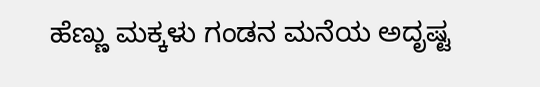ಹೆಣ್ಣು ಮಕ್ಕಳು ಗಂಡನ ಮನೆಯ ಅದೃಷ್ಟ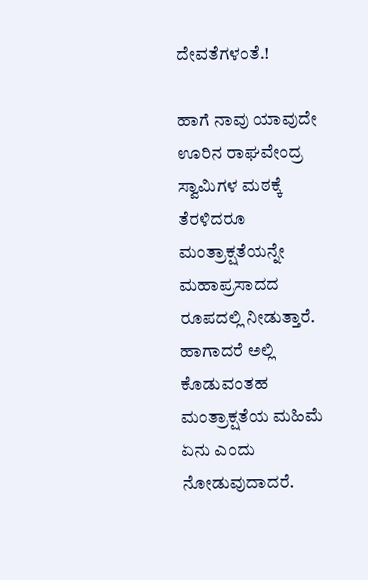ದೇವತೆಗಳಂತೆ.!

ಹಾಗೆ ನಾವು ಯಾವುದೇ ಊರಿನ ರಾಘವೇಂದ್ರ ಸ್ವಾಮಿಗಳ ಮಠಕ್ಕೆ ತೆರಳಿದರೂ ಮಂತ್ರಾಕ್ಷತೆಯನ್ನೇ ಮಹಾಪ್ರಸಾದದ ರೂಪದಲ್ಲಿ ನೀಡುತ್ತಾರೆ. ಹಾಗಾದರೆ ಅಲ್ಲಿ ಕೊಡುವಂತಹ ಮಂತ್ರಾಕ್ಷತೆಯ ಮಹಿಮೆ ಏನು ಎಂದು ನೋಡುವುದಾದರೆ.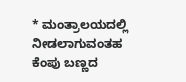* ಮಂತ್ರಾಲಯದಲ್ಲಿ ನೀಡಲಾಗುವಂತಹ ಕೆಂಪು ಬಣ್ಣದ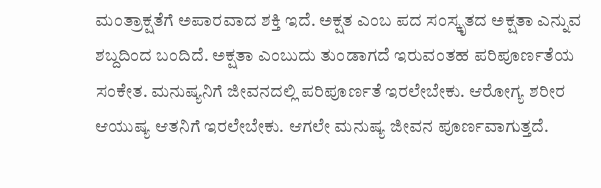ಮಂತ್ರಾಕ್ಷತೆಗೆ ಅಪಾರವಾದ ಶಕ್ತಿ ಇದೆ. ಅಕ್ಷತ ಎಂಬ ಪದ ಸಂಸ್ಕೃತದ ಅಕ್ಷತಾ ಎನ್ನುವ ಶಬ್ದದಿಂದ ಬಂದಿದೆ. ಅಕ್ಷತಾ ಎಂಬುದು ತುಂಡಾಗದೆ ಇರುವಂತಹ ಪರಿಪೂರ್ಣತೆಯ ಸಂಕೇತ. ಮನುಷ್ಯನಿಗೆ ಜೀವನದಲ್ಲಿ ಪರಿಪೂರ್ಣತೆ ಇರಲೇಬೇಕು. ಆರೋಗ್ಯ ಶರೀರ ಆಯುಷ್ಯ ಆತನಿಗೆ ಇರಲೇಬೇಕು. ಆಗಲೇ ಮನುಷ್ಯ ಜೀವನ ಪೂರ್ಣವಾಗುತ್ತದೆ.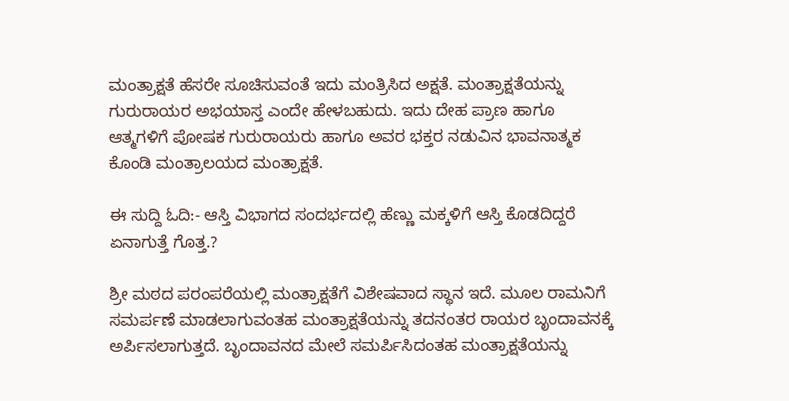ಮಂತ್ರಾಕ್ಷತೆ ಹೆಸರೇ ಸೂಚಿಸುವಂತೆ ಇದು ಮಂತ್ರಿಸಿದ ಅಕ್ಷತೆ. ಮಂತ್ರಾಕ್ಷತೆಯನ್ನು ಗುರುರಾಯರ ಅಭಯಾಸ್ತ ಎಂದೇ ಹೇಳಬಹುದು. ಇದು ದೇಹ ಪ್ರಾಣ ಹಾಗೂ ಆತ್ಮಗಳಿಗೆ ಪೋಷಕ ಗುರುರಾಯರು ಹಾಗೂ ಅವರ ಭಕ್ತರ ನಡುವಿನ ಭಾವನಾತ್ಮಕ ಕೊಂಡಿ ಮಂತ್ರಾಲಯದ ಮಂತ್ರಾಕ್ಷತೆ.

ಈ ಸುದ್ದಿ ಓದಿ:- ಆಸ್ತಿ ವಿಭಾಗದ ಸಂದರ್ಭದಲ್ಲಿ ಹೆಣ್ಣು ಮಕ್ಕಳಿಗೆ ಆಸ್ತಿ ಕೊಡದಿದ್ದರೆ ಏನಾಗುತ್ತೆ ಗೊತ್ತ.?

ಶ್ರೀ ಮಠದ ಪರಂಪರೆಯಲ್ಲಿ ಮಂತ್ರಾಕ್ಷತೆಗೆ ವಿಶೇಷವಾದ ಸ್ಥಾನ ಇದೆ. ಮೂಲ ರಾಮನಿಗೆ ಸಮರ್ಪಣೆ ಮಾಡಲಾಗುವಂತಹ ಮಂತ್ರಾಕ್ಷತೆಯನ್ನು ತದನಂತರ ರಾಯರ ಬೃಂದಾವನಕ್ಕೆ ಅರ್ಪಿಸಲಾಗುತ್ತದೆ. ಬೃಂದಾವನದ ಮೇಲೆ ಸಮರ್ಪಿಸಿದಂತಹ ಮಂತ್ರಾಕ್ಷತೆಯನ್ನು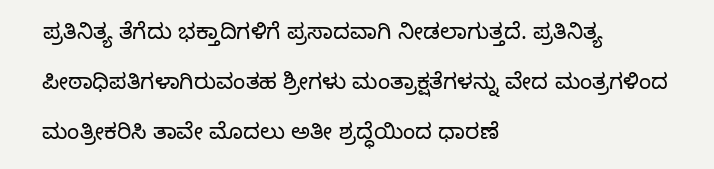ಪ್ರತಿನಿತ್ಯ ತೆಗೆದು ಭಕ್ತಾದಿಗಳಿಗೆ ಪ್ರಸಾದವಾಗಿ ನೀಡಲಾಗುತ್ತದೆ. ಪ್ರತಿನಿತ್ಯ ಪೀಠಾಧಿಪತಿಗಳಾಗಿರುವಂತಹ ಶ್ರೀಗಳು ಮಂತ್ರಾಕ್ಷತೆಗಳನ್ನು ವೇದ ಮಂತ್ರಗಳಿಂದ ಮಂತ್ರೀಕರಿಸಿ ತಾವೇ ಮೊದಲು ಅತೀ ಶ್ರದ್ಧೆಯಿಂದ ಧಾರಣೆ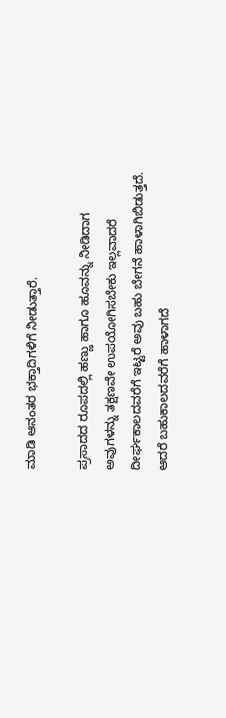ಮಾಡಿ ಆನಂತರ ಭಕ್ತಾದಿಗಳಿಗೆ ನೀಡುತ್ತಾರೆ.

ಪ್ರಸಾದದ ರೂಪದಲ್ಲಿ ಹಣ್ಣು ಹಾಗೂ ಹೂವನ್ನು ನೀಡಿದಾಗ ಅವುಗಳನ್ನು ತಕ್ಷಣವೇ ಉಪಯೋಗಿಸಬೇಕು ಇಲ್ಲವಾದರೆ ದೀರ್ಘಕಾಲದವರೆಗೆ ಇಟ್ಟರೆ ಅವು ಬಹು ಬೇಗನೆ ಹಾಳಾಗಿಬಿಡುತ್ತದೆ. ಆದರೆ ಬಹುಕಾಲದವರೆಗೆ ಹಾಳಾಗದೆ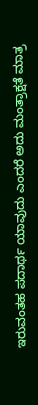ಇರುವಂತಹ ಪದಾರ್ಥ ಯಾವುದು ಎಂದರೆ ಅದು ಮಂತ್ರಾಕ್ಷತೆ ಮಾತ್ರ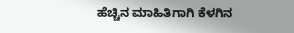ಹೆಚ್ಚಿನ ಮಾಹಿತಿಗಾಗಿ ಕೆಳಗಿನ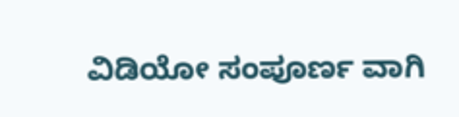ವಿಡಿಯೋ ಸಂಪೂರ್ಣ ವಾಗಿ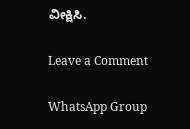ವೀಕ್ಷಿಸಿ.

Leave a Comment

WhatsApp Group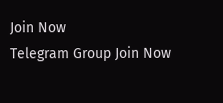Join Now
Telegram Group Join Now